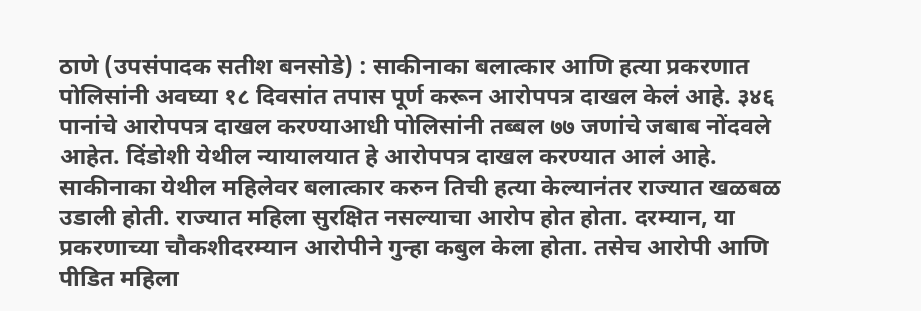ठाणे (उपसंपादक सतीश बनसोडे) : साकीनाका बलात्कार आणि हत्या प्रकरणात पोलिसांनी अवघ्या १८ दिवसांत तपास पूर्ण करून आरोपपत्र दाखल केलं आहे. ३४६ पानांचे आरोपपत्र दाखल करण्याआधी पोलिसांनी तब्बल ७७ जणांचे जबाब नोंदवले आहेत. दिंडोशी येथील न्यायालयात हे आरोपपत्र दाखल करण्यात आलं आहे.
साकीनाका येथील महिलेवर बलात्कार करुन तिची हत्या केल्यानंतर राज्यात खळबळ उडाली होती. राज्यात महिला सुरक्षित नसल्याचा आरोप होत होता. दरम्यान, या प्रकरणाच्या चौकशीदरम्यान आरोपीने गुन्हा कबुल केला होता. तसेच आरोपी आणि पीडित महिला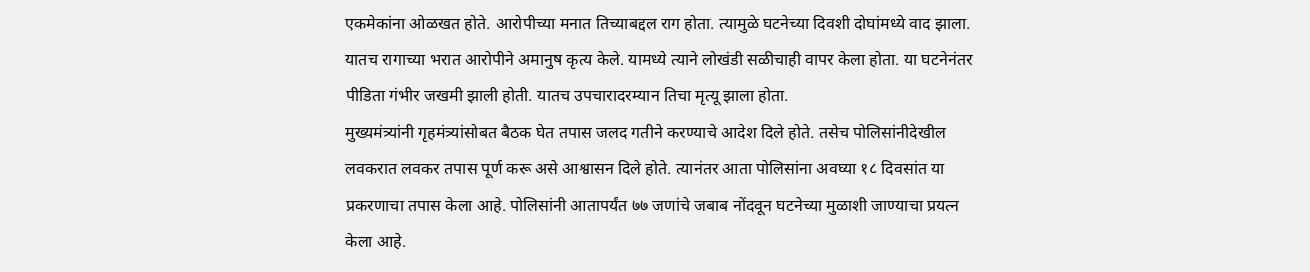एकमेकांना ओळखत होते. आरोपीच्या मनात तिच्याबद्दल राग होता. त्यामुळे घटनेच्या दिवशी दोघांमध्ये वाद झाला. यातच रागाच्या भरात आरोपीने अमानुष कृत्य केले. यामध्ये त्याने लोखंडी सळीचाही वापर केला होता. या घटनेनंतर पीडिता गंभीर जखमी झाली होती. यातच उपचारादरम्यान तिचा मृत्यू झाला होता.
मुख्यमंत्र्यांनी गृहमंत्र्यांसोबत बैठक घेत तपास जलद गतीने करण्याचे आदेश दिले होते. तसेच पोलिसांनीदेखील लवकरात लवकर तपास पूर्ण करू असे आश्वासन दिले होते. त्यानंतर आता पोलिसांना अवघ्या १८ दिवसांत या प्रकरणाचा तपास केला आहे. पोलिसांनी आतापर्यंत ७७ जणांचे जबाब नोंदवून घटनेच्या मुळाशी जाण्याचा प्रयत्न केला आहे.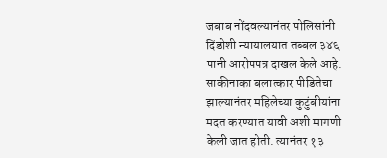जबाब नोंदवल्यानंतर पोलिसांनी दिंडोशी न्यायालयात तब्बल ३४६ पानी आरोपपत्र दाखल केले आहे.
साकीनाका बलात्कार पीडितेचा झाल्यानंतर महिलेच्या कुटुंबीयांना मदत करण्यात यावी अशी मागणी केली जात होती. त्यानंतर १३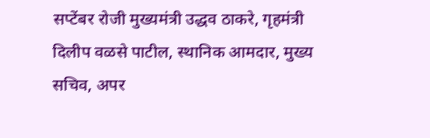सप्टेंबर रोजी मुख्यमंत्री उद्धव ठाकरे, गृहमंत्री दिलीप वळसे पाटील, स्थानिक आमदार, मुख्य सचिव, अपर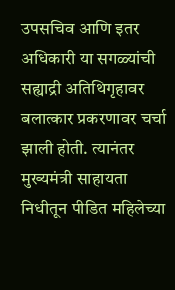उपसचिव आणि इतर अधिकारी या सगळ्यांची सह्याद्री अतिथिगृहावर बलात्कार प्रकरणावर चर्चा झाली होती. त्यानंतर मुख्यमंत्री साहायता निधीतून पीडित महिलेच्या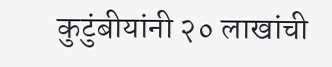कुटुंबीयांनी २० लाखांची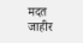मदत जाहीर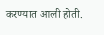करण्यात आली होती.